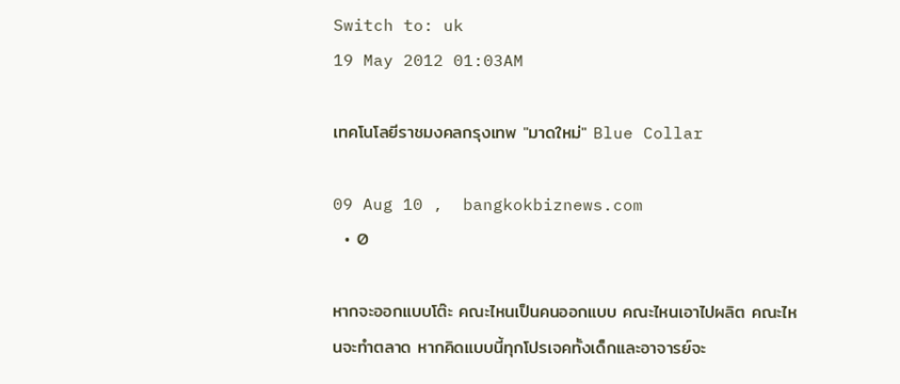Switch to: uk
19 May 2012 01:03AM

เทคโนโลยีราชมงคลกรุงเทพ "มาดใหม่" Blue Collar

09 Aug 10 ,  bangkokbiznews.com
  • 0

หากจะออกแบบโต๊ะ คณะไหนเป็นคนออกแบบ คณะไหนเอาไปผลิต คณะไหนจะทำตลาด หากคิดแบบนี้ทุกโปรเจคทั้งเด็กและอาจารย์จะ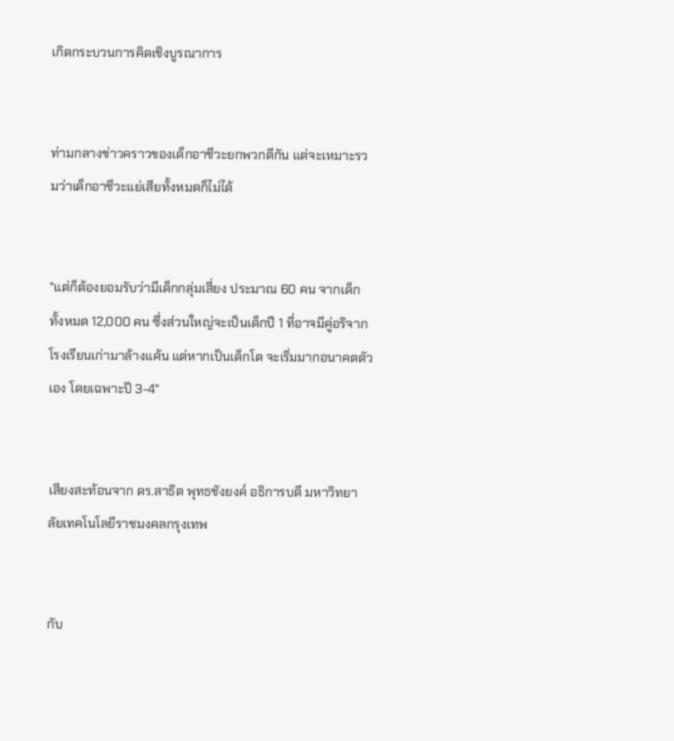เกิดกระบวนการคิดเชิงบูรณาการ


ท่ามกลางข่าวคราวของเด็กอาชีวะยกพวกตีกัน แต่จะเหมาะรวมว่าเด็กอาชีวะแย่เสียทั้งหมดก็ไม่ได้


"แต่ก็ต้องยอมรับว่ามีเด็กกลุ่มเสี่ยง ประมาณ 60 คน จากเด็กทั้งหมด 12,000 คน ซึ่งส่วนใหญ่จะเป็นเด็กปี 1 ที่อาจมีคู่อริจากโรงเรียนเก่ามาล้างแค้น แต่หากเป็นเด็กโต จะเริ่มมากอนาคตตัวเอง โดยเฉพาะปี 3-4"


เสียงสะท้อนจาก ดร.สาธิต พุทธชังยงค์ อธิการบดี มหาวิทยาลัยเทคโนโลยีราชมงคลกรุงเทพ


กับ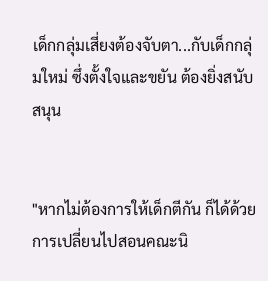เด็กกลุ่มเสี่ยงต้องจับตา...กับเด็กกลุ่มใหม่ ซึ่งตั้งใจและขยัน ต้องยิ่งสนับสนุน


"หากไม่ต้องการให้เด็กตีกัน ก็ได้ด้วยการเปลี่ยนไปสอนคณะนิ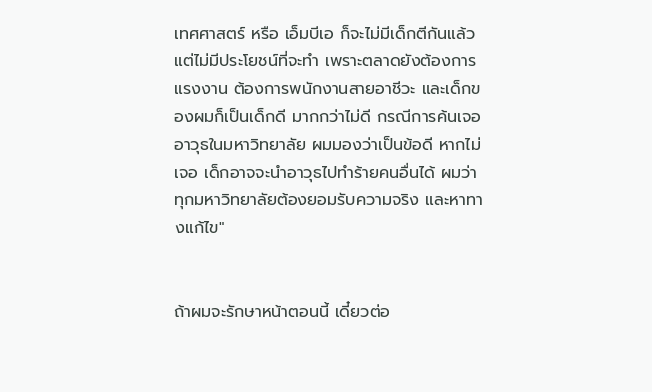เทศศาสตร์ หรือ เอ็มบีเอ ก็จะไม่มีเด็กตีกันแล้ว แต่ไม่มีประโยชน์ที่จะทำ เพราะตลาดยังต้องการแรงงาน ต้องการพนักงานสายอาชีวะ และเด็กของผมก็เป็นเด็กดี มากกว่าไม่ดี กรณีการค้นเจออาวุธในมหาวิทยาลัย ผมมองว่าเป็นข้อดี หากไม่เจอ เด็กอาจจะนำอาวุธไปทำร้ายคนอื่นได้ ผมว่าทุกมหาวิทยาลัยต้องยอมรับความจริง และหาทางแก้ไข"


ถ้าผมจะรักษาหน้าตอนนี้ เดี๋ยวต่อ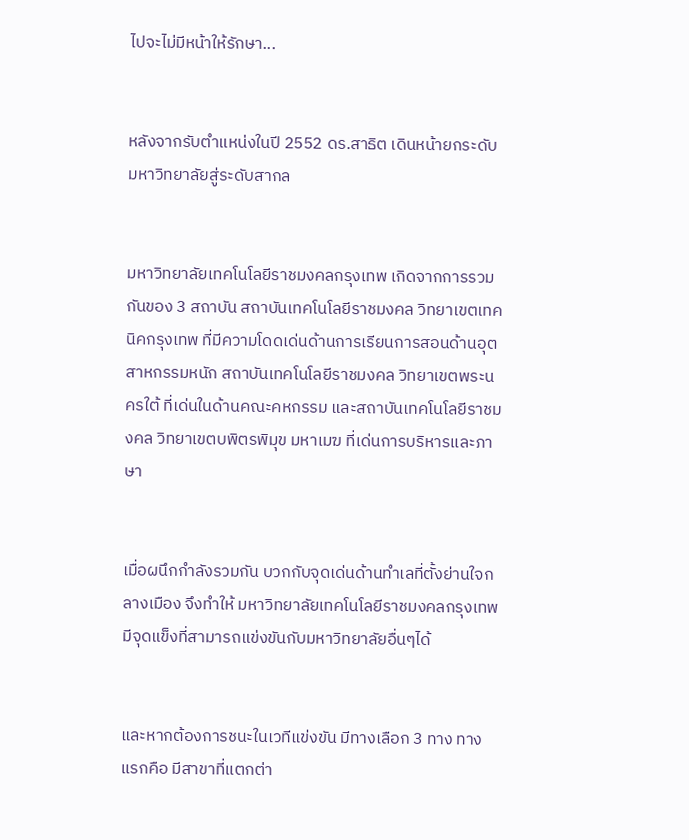ไปจะไม่มีหน้าให้รักษา...


หลังจากรับตำแหน่งในปี 2552 ดร.สาธิต เดินหน้ายกระดับมหาวิทยาลัยสู่ระดับสากล


มหาวิทยาลัยเทคโนโลยีราชมงคลกรุงเทพ เกิดจากการรวมกันของ 3 สถาบัน สถาบันเทคโนโลยีราชมงคล วิทยาเขตเทคนิคกรุงเทพ ที่มีความโดดเด่นด้านการเรียนการสอนด้านอุตสาหกรรมหนัก สถาบันเทคโนโลยีราชมงคล วิทยาเขตพระนครใต้ ที่เด่นในด้านคณะคหกรรม และสถาบันเทคโนโลยีราชมงคล วิทยาเขตบพิตรพิมุข มหาเมฆ ที่เด่นการบริหารและภาษา


เมื่อผนึกกำลังรวมกัน บวกกับจุดเด่นด้านทำเลที่ตั้งย่านใจกลางเมือง จึงทำให้ มหาวิทยาลัยเทคโนโลยีราชมงคลกรุงเทพ มีจุดแข็งที่สามารถแข่งขันกับมหาวิทยาลัยอื่นๆได้


และหากต้องการชนะในเวทีแข่งขัน มีทางเลือก 3 ทาง ทางแรกคือ มีสาขาที่แตกต่า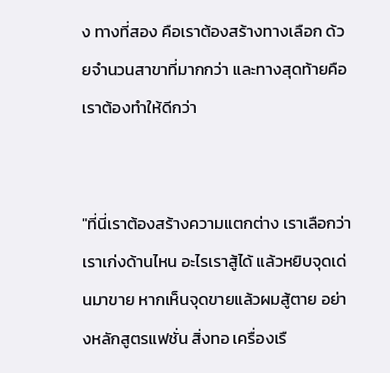ง ทางที่สอง คือเราต้องสร้างทางเลือก ด้วยจำนวนสาขาที่มากกว่า และทางสุดท้ายคือ เราต้องทำให้ดีกว่า


"ที่นี่เราต้องสร้างความแตกต่าง เราเลือกว่าเราเก่งด้านไหน อะไรเราสู้ได้ แล้วหยิบจุดเด่นมาขาย หากเห็นจุดขายแล้วผมสู้ตาย อย่างหลักสูตรแฟชั่น สิ่งทอ เครื่องเรื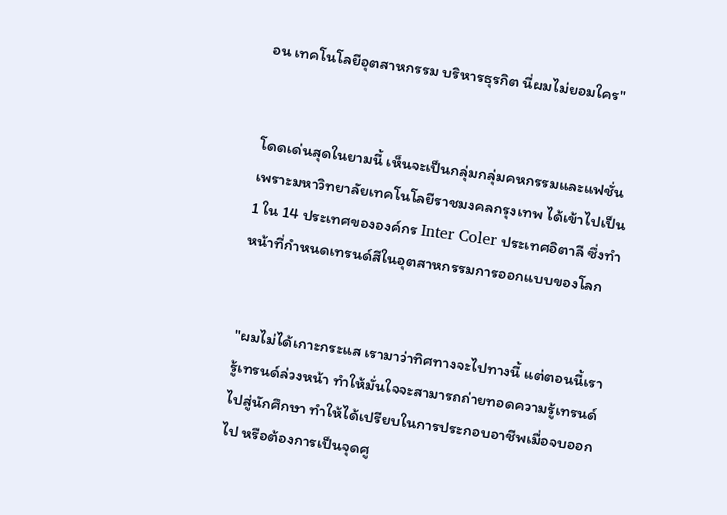อน เทคโนโลยีอุตสาหกรรม บริหารธุรกิต นี่ผมไม่ยอมใคร"


โดดเด่นสุดในยามนี้ เห็นจะเป็นกลุ่มกลุ่มคหกรรมและแฟชั่น  เพราะมหาวิทยาลัยเทคโนโลยีราชมงคลกรุงเทพ ได้เข้าไปเป็น 1 ใน 14 ประเทศขององค์กร Inter Coler ประเทศอิตาลี ซึ่งทำหน้าที่กำหนดเทรนด์สีในอุตสาหกรรมการออกแบบของโลก


"ผมไม่ได้เกาะกระแส เรามาว่าทิศทางจะไปทางนี้ แต่ตอนนี้เรารู้เทรนด์ล่วงหน้า ทำให้มั่นใจจะสามารถถ่ายทอดความรู้เทรนด์ ไปสู่นักศึกษา ทำให้ได้เปรียบในการประกอบอาชีพเมื่อจบออกไป หรือต้องการเป็นจุดศู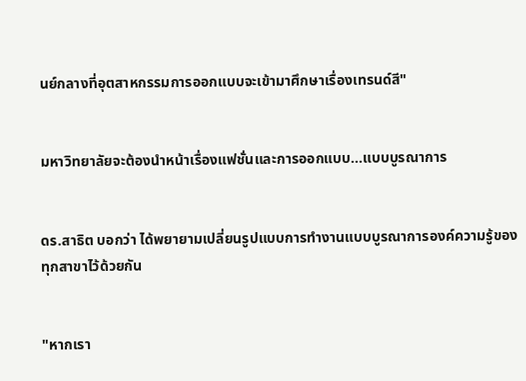นย์กลางที่อุตสาหกรรมการออกแบบจะเข้ามาศึกษาเรื่องเทรนด์สี"


มหาวิทยาลัยจะต้องนำหน้าเรื่องแฟชั่นและการออกแบบ...แบบบูรณาการ


ดร.สาธิต บอกว่า ได้พยายามเปลี่ยนรูปแบบการทำงานแบบบูรณาการองค์ความรู้ของทุกสาขาไว้ด้วยกัน


"หากเรา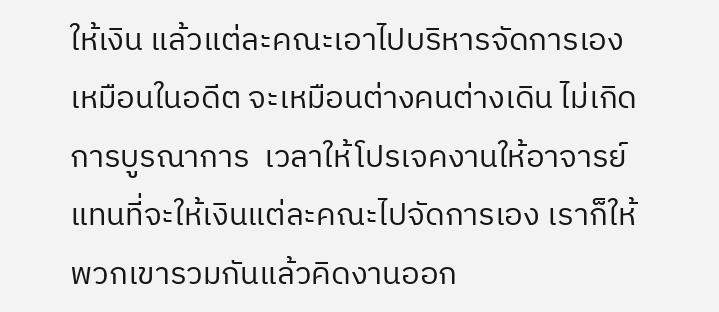ให้เงิน แล้วแต่ละคณะเอาไปบริหารจัดการเองเหมือนในอดีต จะเหมือนต่างคนต่างเดิน ไม่เกิดการบูรณาการ  เวลาให้โปรเจคงานให้อาจารย์ แทนที่จะให้เงินแต่ละคณะไปจัดการเอง เราก็ให้พวกเขารวมกันแล้วคิดงานออก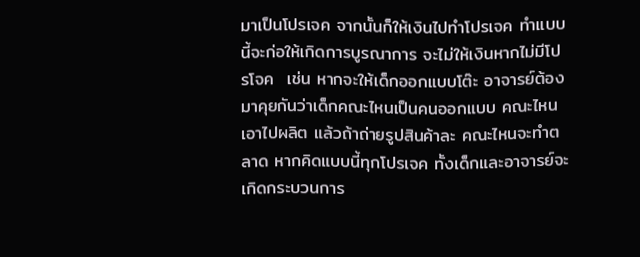มาเป็นโปรเจค จากนั้นก็ให้เงินไปทำโปรเจค ทำแบบนี้จะก่อให้เกิดการบูรณาการ จะไม่ให้เงินหากไม่มีโปรโจค  เช่น หากจะให้เด็กออกแบบโต๊ะ อาจารย์ต้องมาคุยกันว่าเด็กคณะไหนเป็นคนออกแบบ คณะไหนเอาไปผลิต แล้วถ้าถ่ายรูปสินค้าละ คณะไหนจะทำตลาด หากคิดแบบนี้ทุกโปรเจค ทั้งเด็กและอาจารย์จะเกิดกระบวนการ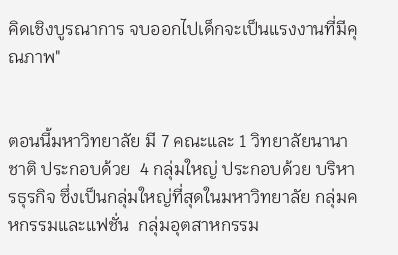คิดเชิงบูรณาการ จบออกไปเด็กจะเป็นแรงงานที่มีคุณภาพ"


ตอนนี้มหาวิทยาลัย มี 7 คณะและ 1 วิทยาลัยนานาชาติ ประกอบด้วย  4 กลุ่มใหญ่ ประกอบด้วย บริหารธุรกิจ ซึ่งเป็นกลุ่มใหญ่ที่สุดในมหาวิทยาลัย กลุ่มคหกรรมและแฟชั่น  กลุ่มอุตสาหกรรม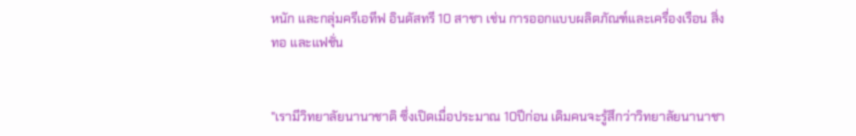หนัก และกลุ่มครีเอทีฟ อินดัสทรี 10 สาชา เช่น การออกแบบผลิตภัณฑ์และเครื่องเรือน สิ่งทอ และแฟชั่น


"เรามีวิทยาลัยนานาชาติ ซึ่งเปิดเมื่อประมาณ 10ปีก่อน เดิมคนจะรู้สึกว่าวิทยาลัยนานาชา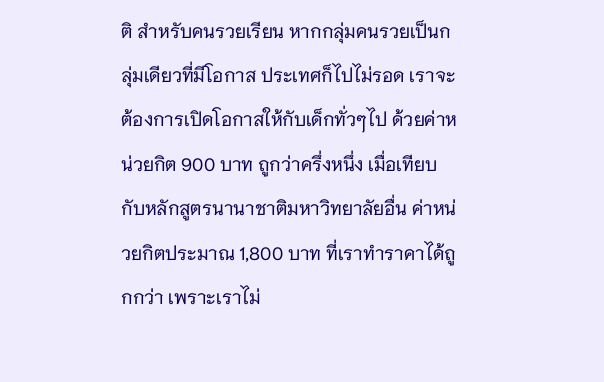ติ สำหรับคนรวยเรียน หากกลุ่มคนรวยเป็นกลุ่มเดียวที่มีโอกาส ประเทศก็ไปไม่รอด เราจะต้องการเปิดโอกาสให้กับเด็กทั่วๆไป ด้วยค่าหน่วยกิต 900 บาท ถูกว่าครึ่งหนึ่ง เมื่อเทียบกับหลักสูตรนานาชาติมหาวิทยาลัยอื่น ค่าหน่วยกิตประมาณ 1,800 บาท ที่เราทำราคาได้ถูกกว่า เพราะเราไม่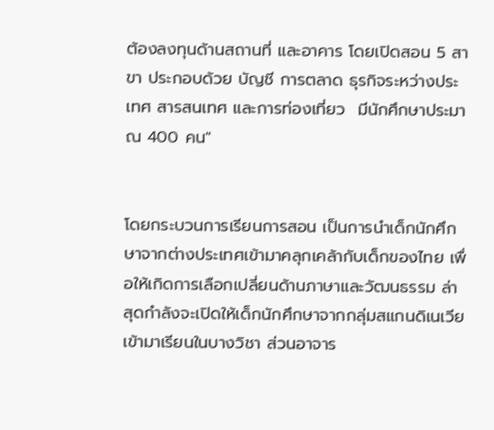ต้องลงทุนด้านสถานที่ และอาคาร โดยเปิดสอน 5 สาขา ประกอบด้วย บัญชี การตลาด ธุรกิจระหว่างประเทศ สารสนเทศ และการท่องเที่ยว  มีนักศึกษาประมาณ 400 คน"


โดยกระบวนการเรียนการสอน เป็นการนำเด็กนักศึกษาจากต่างประเทศเข้ามาคลุกเคล้ากับเด็กของไทย เพื่อให้เกิดการเลือกเปลี่ยนด้านภาษาและวัฒนธรรม ล่าสุดกำลังจะเปิดให้เด็กนักศึกษาจากกลุ่มสแกนดิเนเวีย เข้ามาเรียนในบางวิชา ส่วนอาจาร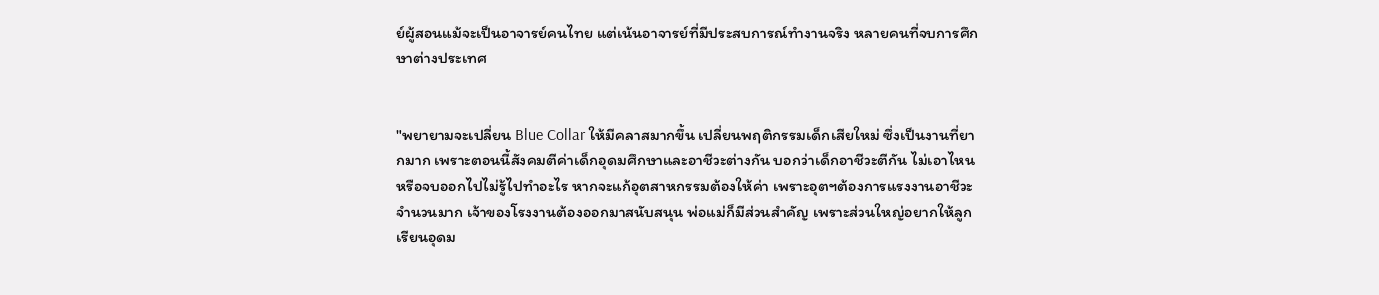ย์ผู้สอนแม้จะเป็นอาจารย์คนไทย แต่เน้นอาจารย์ที่มีประสบการณ์ทำงานจริง หลายคนที่จบการศึกษาต่างประเทศ


"พยายามจะเปลี่ยน Blue Collar ให้มีคลาสมากขึ้น เปลี่ยนพฤติกรรมเด็กเสียใหม่ ซึ่งเป็นงานที่ยากมาก เพราะตอนนี้สังคมตีค่าเด็กอุดมศึกษาและอาชีวะต่างกัน บอกว่าเด็กอาชีวะตีกัน ไม่เอาไหน หรือจบออกไปไม่รู้ไปทำอะไร หากจะแก้อุตสาหกรรมต้องให้ค่า เพราะอุตฯต้องการแรงงานอาชีวะจำนวนมาก เจ้าของโรงงานต้องออกมาสนับสนุน พ่อแม่ก็มีส่วนสำคัญ เพราะส่วนใหญ่อยากให้ลูกเรียนอุดม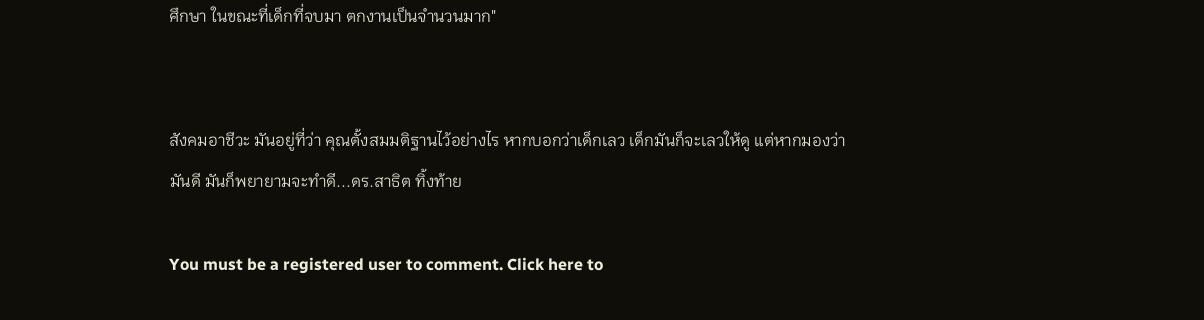ศึกษา ในขณะที่เด็กที่จบมา ตกงานเป็นจำนวนมาก"


สังคมอาชีวะ มันอยู่ที่ว่า คุณตั้งสมมติฐานไว้อย่างไร หากบอกว่าเด็กเลว เด็กมันก็จะเลวให้ดู แต่หากมองว่ามันดี มันก็พยายามจะทำดี...ดร.สาธิต ทิ้งท้าย

You must be a registered user to comment. Click here to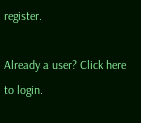register.

Already a user? Click here to login.